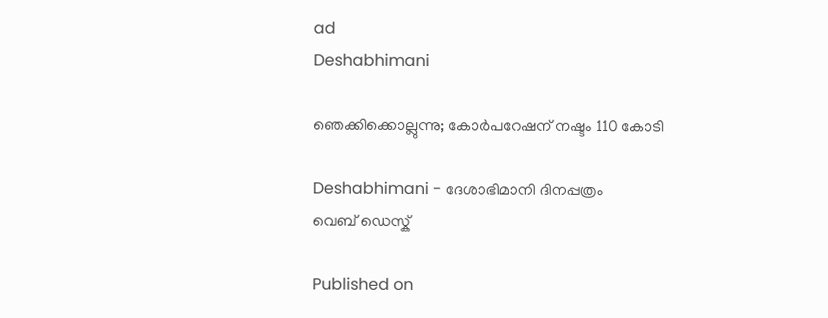ad
Deshabhimani

ഞെക്കിക്കൊല്ലുന്നു; കോർപറേഷന്‌ നഷ്ടം 110 കോടി

Deshabhimani - ദേശാഭിമാനി ദിനപ്പത്രം
വെബ് ഡെസ്ക്

Published on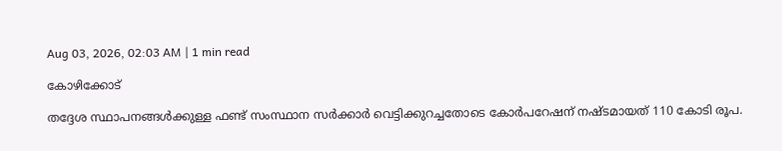Aug 03, 2026, 02:03 AM | 1 min read

കോഴിക്കോട്‌

തദ്ദേശ സ്ഥാപനങ്ങൾക്കുള്ള ഫണ്ട്‌ സംസ്ഥാന സർക്കാർ വെട്ടിക്കുറച്ചതോടെ കോർപറേഷന്‌ നഷ്ടമായത്‌ 110 കോടി രൂപ.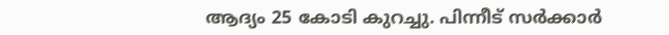ആദ്യം 25 കോടി കുറച്ചു. പിന്നീട്‌ സർക്കാർ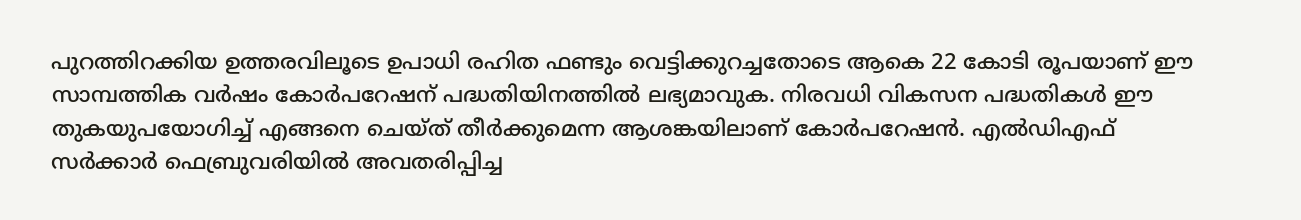പുറത്തിറക്കിയ ഉത്തരവിലൂടെ ഉപാധി രഹിത ഫണ്ടും വെട്ടിക്കുറച്ചതോടെ ആകെ 22 കോടി രൂപയാണ്‌ ഇ‍ൗ സാമ്പത്തിക വർഷം കോർപറേഷന്‌ പദ്ധതിയിനത്തിൽ ലഭ്യമാവുക. നിരവധി വികസന പദ്ധതികൾ ഇ‍ൗ തുകയുപയോഗിച്ച്‌ എങ്ങനെ ചെയ്ത്‌ തീർക്കുമെന്ന ആശങ്കയിലാണ്‌ കോർപറേഷൻ. എൽഡിഎഫ്‌ സർക്കാർ ഫെബ്രുവരിയിൽ അവതരിപ്പിച്ച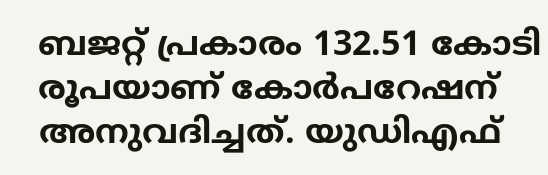ബജറ്റ്‌ പ്രകാരം 132.51 കോടി രൂപയാണ്‌ കോർപറേഷന്‌ അനുവദിച്ചത്‌. യുഡിഎഫ്‌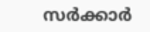സർക്കാർ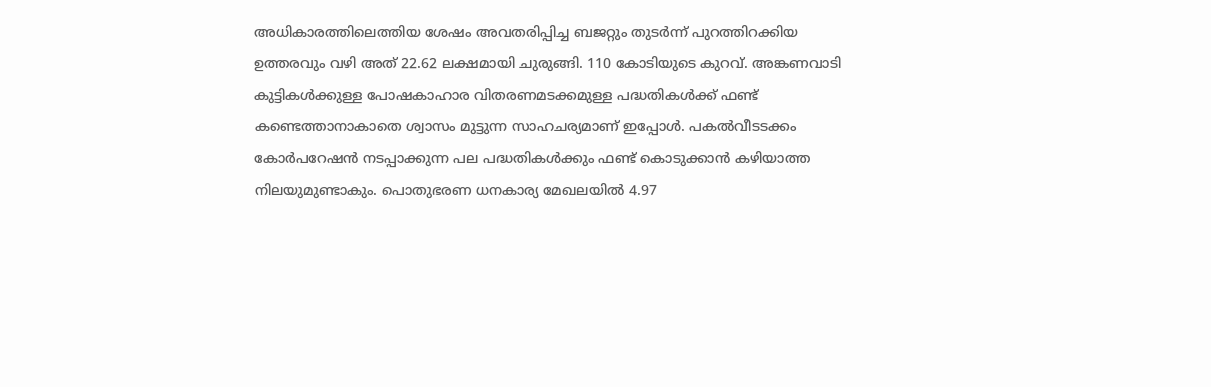അധികാരത്തിലെത്തിയ ശേഷം അവതരിപ്പിച്ച ബജറ്റും തുടർന്ന്‌ പുറത്തിറക്കിയ ഉത്തരവും വഴി അത്‌ 22.62 ലക്ഷമായി ചുരുങ്ങി. 110 കോടിയുടെ കുറവ്‌. അങ്കണവാടി കുട്ടികൾക്കുള്ള പോഷകാഹാര വിതരണമടക്കമുള്ള പദ്ധതികൾക്ക്‌ ഫണ്ട്‌ കണ്ടെത്താനാകാതെ ശ്വാസം മുട്ടുന്ന സാഹചര്യമാണ്‌ ഇപ്പോൾ. പകൽവീടടക്കം കോർപറേഷൻ നടപ്പാക്കുന്ന പല പദ്ധതികൾക്കും ഫണ്ട്‌ കൊടുക്കാൻ കഴിയാത്ത നിലയുമുണ്ടാകും. പൊതുഭരണ ധനകാര്യ മേഖലയിൽ 4.97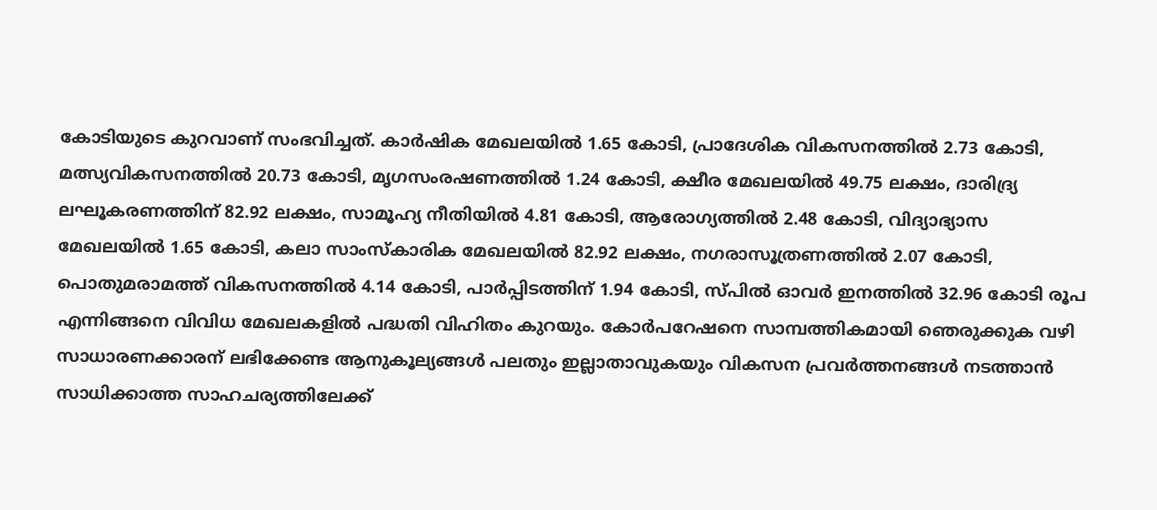കോടിയുടെ കുറവാണ്‌ സംഭവിച്ചത്‌. കാർഷിക മേഖലയിൽ 1.65 കോടി, പ്രാദേശിക വികസനത്തിൽ 2.73 കോടി, മത്സ്യവികസനത്തിൽ 20.73 കോടി, മൃഗസംരഷണത്തിൽ 1.24 കോടി, ക്ഷ‍ീര മേഖലയിൽ 49.75 ലക്ഷം, ദാരിദ്ര്യ ലഘൂകരണത്തിന്‌ 82.92 ലക്ഷം, സാമൂഹ്യ നീതിയിൽ 4.81 കോടി, ആരോഗ്യത്തിൽ 2.48 കോടി, വിദ്യാഭ്യാസ മേഖലയിൽ 1.65 കോടി, കലാ സാംസ്കാരിക മേഖലയിൽ 82.92 ലക്ഷം, നഗരാസൂത്രണത്തിൽ 2.07 കോടി, പൊതുമരാമത്ത്‌ വികസനത്തിൽ 4.14 കോടി, പാർപ്പിടത്തിന്‌ 1.94 കോടി, സ്പിൽ ഓവർ ഇനത്തിൽ 32.96 കോടി രൂപ എന്നിങ്ങനെ വിവിധ മേഖലകളിൽ പദ്ധതി വിഹിതം കുറയും. കോർപറേഷനെ സാമ്പത്തികമായി ഞെരുക്കുക വഴി സാധാരണക്കാരന്‌ ലഭിക്കേണ്ട ആനുകൂല്യങ്ങൾ പലതും ഇല്ലാതാവുകയും വികസന പ്രവർത്തനങ്ങൾ നടത്താൻ സാധിക്കാത്ത സാഹചര്യത്തിലേക്ക്‌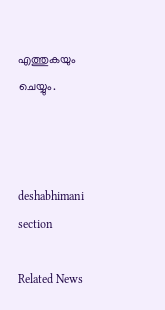എത്തുകയും ചെയ്യും.



deshabhimani section

Related News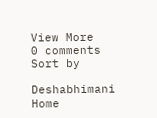View More
0 comments
Sort by

Deshabhimani
Home